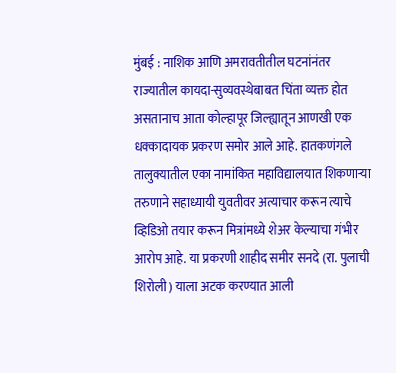मुंबई : नाशिक आणि अमरावतीतील घटनांनंतर राज्यातील कायदा-सुव्यवस्थेबाबत चिंता व्यक्त होत असतानाच आता कोल्हापूर जिल्ह्यातून आणखी एक धक्कादायक प्रकरण समोर आले आहे. हातकणंगले तालुक्यातील एका नामांकित महाविद्यालयात शिकणाऱ्या तरुणाने सहाध्यायी युवतीवर अत्याचार करून त्याचे व्हिडिओ तयार करून मित्रांमध्ये शेअर केल्याचा गंभीर आरोप आहे. या प्रकरणी शाहीद समीर सनदे (रा. पुलाची शिरोली) याला अटक करण्यात आली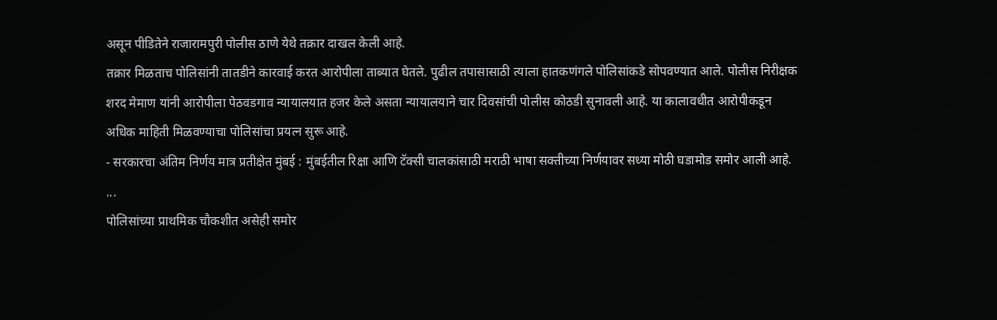असून पीडितेने राजारामपुरी पोलीस ठाणे येथे तक्रार दाखल केली आहे.
तक्रार मिळताच पोलिसांनी तातडीने कारवाई करत आरोपीला ताब्यात घेतले. पुढील तपासासाठी त्याला हातकणंगले पोलिसांकडे सोपवण्यात आले. पोलीस निरीक्षक शरद मेमाण यांनी आरोपीला पेठवडगाव न्यायालयात हजर केले असता न्यायालयाने चार दिवसांची पोलीस कोठडी सुनावली आहे. या कालावधीत आरोपीकडून अधिक माहिती मिळवण्याचा पोलिसांचा प्रयत्न सुरू आहे.
- सरकारचा अंतिम निर्णय मात्र प्रतीक्षेत मुंबई : मुंबईतील रिक्षा आणि टॅक्सी चालकांसाठी मराठी भाषा सक्तीच्या निर्णयावर सध्या मोठी घडामोड समोर आली आहे. ...
पोलिसांच्या प्राथमिक चौकशीत असेही समोर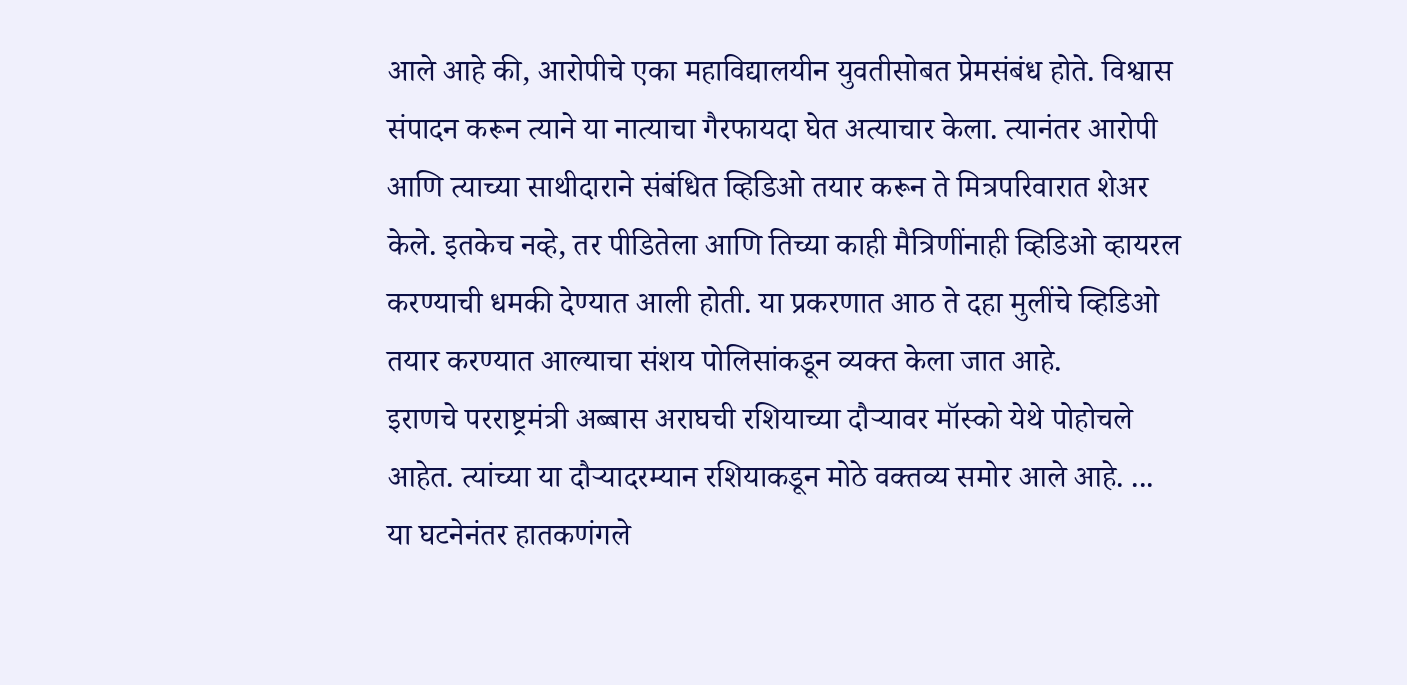आले आहे की, आरोपीचे एका महाविद्यालयीन युवतीसोबत प्रेमसंबंध होते. विश्वास संपादन करून त्याने या नात्याचा गैरफायदा घेत अत्याचार केला. त्यानंतर आरोपी आणि त्याच्या साथीदाराने संबंधित व्हिडिओ तयार करून ते मित्रपरिवारात शेअर केले. इतकेच नव्हे, तर पीडितेला आणि तिच्या काही मैत्रिणींनाही व्हिडिओ व्हायरल करण्याची धमकी देण्यात आली होती. या प्रकरणात आठ ते दहा मुलींचे व्हिडिओ तयार करण्यात आल्याचा संशय पोलिसांकडून व्यक्त केला जात आहे.
इराणचे परराष्ट्रमंत्री अब्बास अराघची रशियाच्या दौऱ्यावर मॉस्को येथे पोहोचले आहेत. त्यांच्या या दौऱ्यादरम्यान रशियाकडून मोठे वक्तव्य समोर आले आहे. ...
या घटनेनंतर हातकणंगले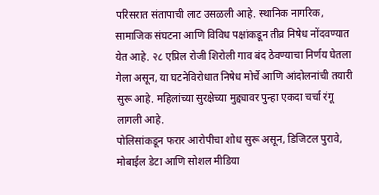परिसरात संतापाची लाट उसळली आहे. स्थानिक नागरिक, सामाजिक संघटना आणि विविध पक्षांकडून तीव्र निषेध नोंदवण्यात येत आहे. २८ एप्रिल रोजी शिरोली गाव बंद ठेवण्याचा निर्णय घेतला गेला असून, या घटनेविरोधात निषेध मोर्चे आणि आंदोलनांची तयारी सुरू आहे. महिलांच्या सुरक्षेच्या मुद्द्यावर पुन्हा एकदा चर्चा रंगू लागली आहे.
पोलिसांकडून फरार आरोपीचा शोध सुरू असून, डिजिटल पुरावे, मोबाईल डेटा आणि सोशल मीडिया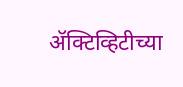ॲक्टिव्हिटीच्या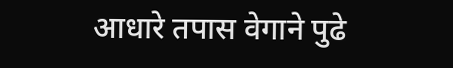आधारे तपास वेगाने पुढे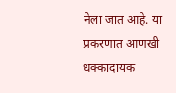नेला जात आहे. या प्रकरणात आणखी धक्कादायक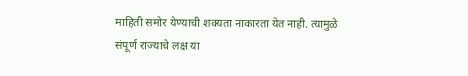माहिती समोर येण्याची शक्यता नाकारता येत नाही. त्यामुळे संपूर्ण राज्याचे लक्ष या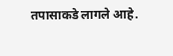तपासाकडे लागले आहे.